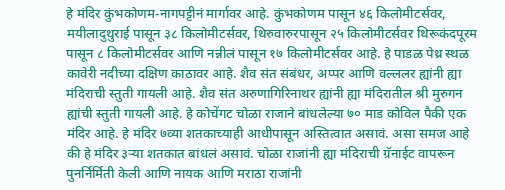हे मंदिर कुंभकोणम-नागपट्टीनं मार्गावर आहे. कुंभकोणम पासून ४६ किलोमीटर्सवर, मयीलादुथुराई पासून ३८ किलोमीटर्सवर, थिरुवारुरपासून २५ किलोमीटर्सवर थिरूकंदपूरम पासून ८ किलोमीटर्सवर आणि नन्नीलं पासून १७ किलोमीटर्सवर आहे. हे पाडळ पेथ्र स्थळ कावेरी नदीच्या दक्षिण काठावर आहे. शैव संत संबंधर, अप्पर आणि वल्ललर ह्यांनी ह्या मंदिराची स्तुती गायली आहे. शैव संत अरुणागिरिनाथर ह्यांनी ह्या मंदिरातील श्री मुरुगन ह्यांची स्तुती गायली आहे. हे कोचेंगट चोळा राजाने बांधलेल्या ७० माड कोविल पैकी एक मंदिर आहे. हे मंदिर ७व्या शतकाच्याही आधीपासून अस्तित्वात असावं. असा समज आहे की हे मंदिर ३ऱ्या शतकात बांधलं असावं. चोळा राजांनी ह्या मंदिराची ग्रॅनाईट वापरून पुनर्निर्मिती केली आणि नायक आणि मराठा राजांनी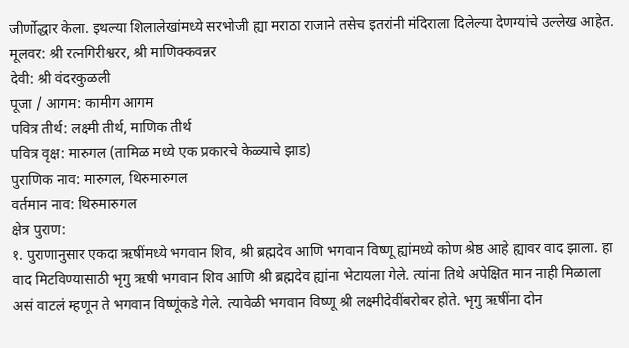जीर्णोद्धार केला. इथल्या शिलालेखांमध्ये सरभोजी ह्या मराठा राजाने तसेच इतरांनी मंदिराला दिलेल्या देणग्यांचे उल्लेख आहेत.
मूलवर: श्री रत्नगिरीश्वरर, श्री माणिक्कवन्नर
देवी: श्री वंदरकुळली
पूजा / आगम: कामीग आगम
पवित्र तीर्थ: लक्ष्मी तीर्थ, माणिक तीर्थ
पवित्र वृक्ष: मारुगल (तामिळ मध्ये एक प्रकारचे केळ्याचे झाड)
पुराणिक नाव: मारुगल, थिरुमारुगल
वर्तमान नाव: थिरुमारुगल
क्षेत्र पुराण:
१. पुराणानुसार एकदा ऋषींमध्ये भगवान शिव, श्री ब्रह्मदेव आणि भगवान विष्णू ह्यांमध्ये कोण श्रेष्ठ आहे ह्यावर वाद झाला. हा वाद मिटविण्यासाठी भृगु ऋषी भगवान शिव आणि श्री ब्रह्मदेव ह्यांना भेटायला गेले. त्यांना तिथे अपेक्षित मान नाही मिळाला असं वाटलं म्हणून ते भगवान विष्णूंकडे गेले. त्यावेळी भगवान विष्णू श्री लक्ष्मीदेवींबरोबर होते. भृगु ऋषींना दोन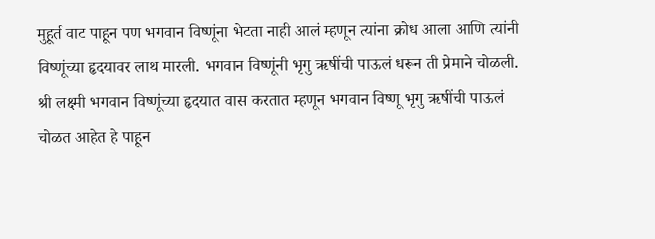मुहूर्त वाट पाहून पण भगवान विष्णूंना भेटता नाही आलं म्हणून त्यांना क्रोध आला आणि त्यांनी विष्णूंच्या हृदयावर लाथ मारली. भगवान विष्णूंनी भृगु ऋषींची पाऊलं धरून ती प्रेमाने चोळली. श्री लक्ष्मी भगवान विष्णूंच्या हृदयात वास करतात म्हणून भगवान विष्णू भृगु ऋषींची पाऊलं चोळत आहेत हे पाहून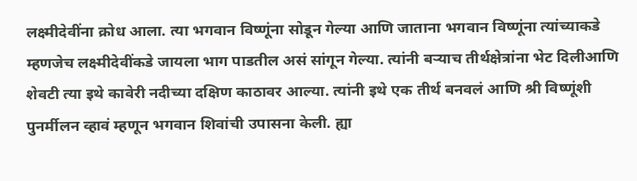लक्ष्मीदेवींना क्रोध आला. त्या भगवान विष्णूंना सोडून गेल्या आणि जाताना भगवान विष्णूंना त्यांच्याकडे म्हणजेच लक्ष्मीदेवींकडे जायला भाग पाडतील असं सांगून गेल्या. त्यांनी बऱ्याच तीर्थक्षेत्रांना भेट दिलीआणि शेवटी त्या इथे कावेरी नदीच्या दक्षिण काठावर आल्या. त्यांनी इथे एक तीर्थ बनवलं आणि श्री विष्णूंशी पुनर्मीलन व्हावं म्हणून भगवान शिवांची उपासना केली. ह्या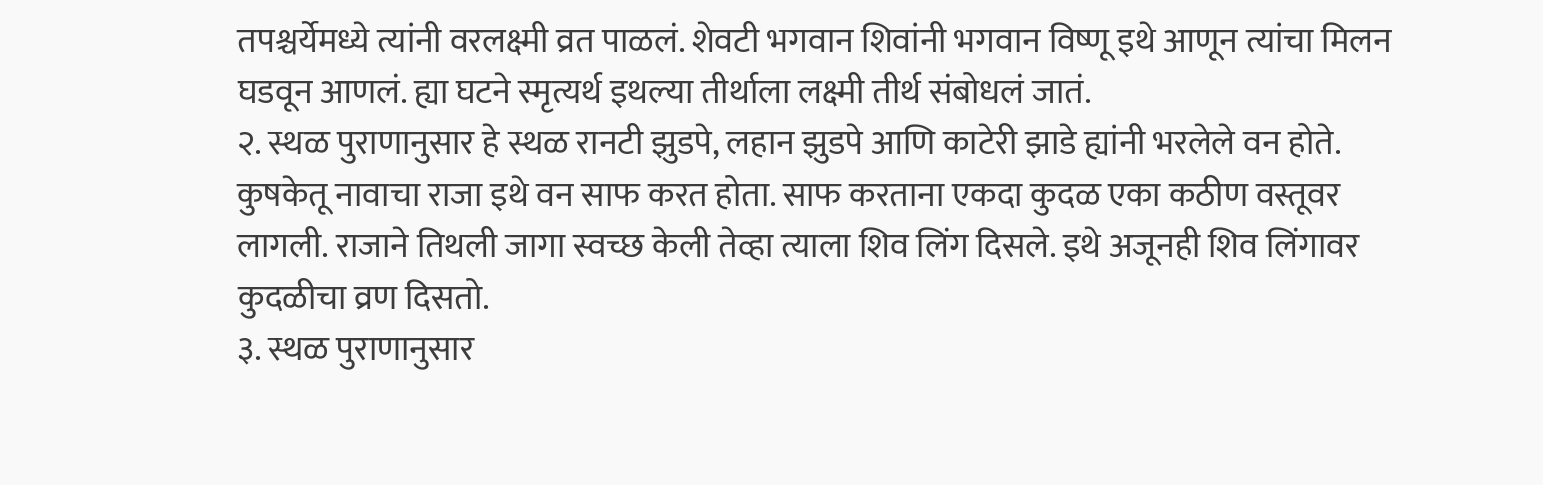तपश्चर्येमध्ये त्यांनी वरलक्ष्मी व्रत पाळलं. शेवटी भगवान शिवांनी भगवान विष्णू इथे आणून त्यांचा मिलन घडवून आणलं. ह्या घटने स्मृत्यर्थ इथल्या तीर्थाला लक्ष्मी तीर्थ संबोधलं जातं.
२. स्थळ पुराणानुसार हे स्थळ रानटी झुडपे, लहान झुडपे आणि काटेरी झाडे ह्यांनी भरलेले वन होते. कुषकेतू नावाचा राजा इथे वन साफ करत होता. साफ करताना एकदा कुदळ एका कठीण वस्तूवर लागली. राजाने तिथली जागा स्वच्छ केली तेव्हा त्याला शिव लिंग दिसले. इथे अजूनही शिव लिंगावर कुदळीचा व्रण दिसतो.
३. स्थळ पुराणानुसार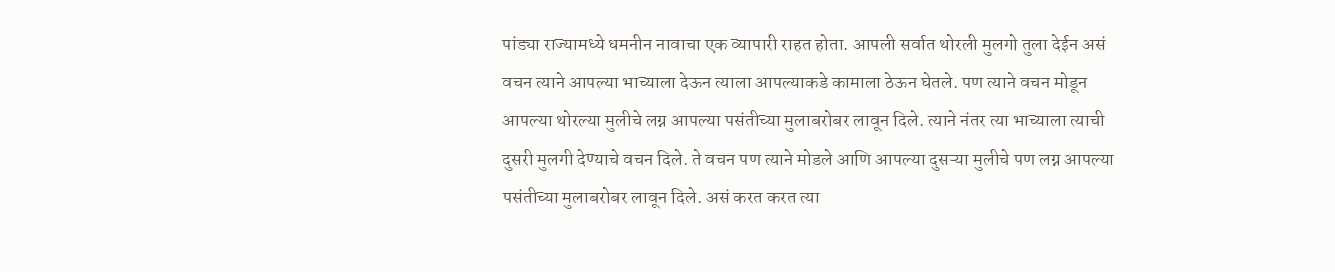पांड्या राज्यामध्ये धमनीन नावाचा एक व्यापारी राहत होता. आपली सर्वात थोरली मुलगो तुला देईन असं वचन त्याने आपल्या भाच्याला देऊन त्याला आपल्याकडे कामाला ठेऊन घेतले. पण त्याने वचन मोडून आपल्या थोरल्या मुलीचे लग्न आपल्या पसंतीच्या मुलाबरोबर लावून दिले. त्याने नंतर त्या भाच्याला त्याची दुसरी मुलगी देण्याचे वचन दिले. ते वचन पण त्याने मोडले आणि आपल्या दुसऱ्या मुलीचे पण लग्न आपल्या पसंतीच्या मुलाबरोबर लावून दिले. असं करत करत त्या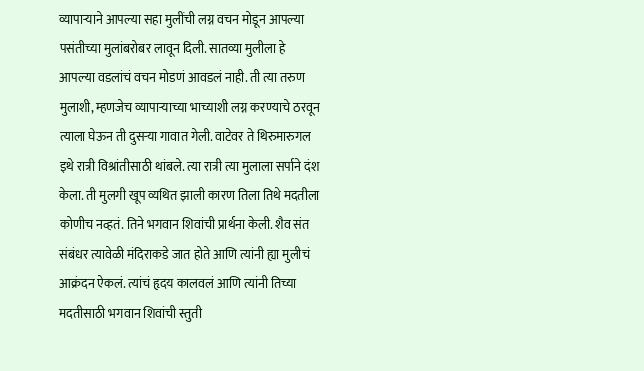व्यापाऱ्याने आपल्या सहा मुलींची लग्न वचन मोडून आपल्या पसंतीच्या मुलांबरोबर लावून दिली. सातव्या मुलीला हे आपल्या वडलांचं वचन मोडणं आवडलं नाही. ती त्या तरुण मुलाशी, म्हणजेच व्यापाऱ्याच्या भाच्याशी लग्न करण्याचे ठरवून त्याला घेऊन ती दुसऱ्या गावात गेली. वाटेवर ते थिरुमारुगल इथे रात्री विश्रांतीसाठी थांबले. त्या रात्री त्या मुलाला सर्पाने दंश केला. ती मुलगी खूप व्यथित झाली कारण तिला तिथे मदतीला कोणीच नव्हतं. तिने भगवान शिवांची प्रार्थना केली. शैव संत संबंधर त्यावेळी मंदिराकडे जात होते आणि त्यांनी ह्या मुलीचं आक्रंदन ऐकलं. त्यांचं हृदय कालवलं आणि त्यांनी तिच्या मदतीसाठी भगवान शिवांची स्तुती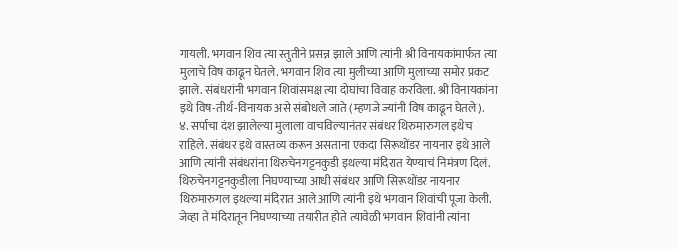गायली. भगवान शिव त्या स्तुतीने प्रसन्न झाले आणि त्यांनी श्री विनायकांमार्फत त्या मुलाचे विष काढून घेतले. भगवान शिव त्या मुलीच्या आणि मुलाच्या समोर प्रकट झाले. संबंधरांनी भगवान शिवांसमक्ष त्या दोघांचा विवाह करविला. श्री विनायकांना इथे विष-तीर्थ-विनायक असे संबोधले जाते (म्हणजे ज्यांनी विष काढून घेतले).
४. सर्पाचा दंश झालेल्या मुलाला वाचविल्यानंतर संबंधर थिरुमारुगल इथेच राहिले. संबंधर इथे वास्तव्य करून असताना एकदा सिरूथोंडर नायनार इथे आले आणि त्यांनी संबंधरांना थिरुचेनगट्टनकुडी इथल्या मंदिरात येण्याचं निमंत्रण दिलं. थिरुचेनगट्टनकुडीला निघण्याच्या आधी संबंधर आणि सिरूथोंडर नायनार थिरुमारुगल इथल्या मंदिरात आले आणि त्यांनी इथे भगवान शिवांची पूजा केली. जेव्हा ते मंदिरातून निघण्याच्या तयारीत होते त्यावेळी भगवान शिवांनी त्यांना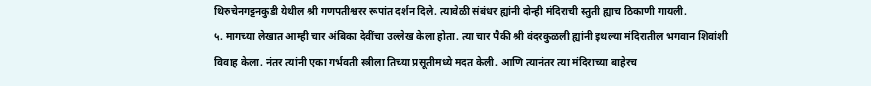थिरुचेनगट्टनकुडी येथील श्री गणपतीश्वरर रूपांत दर्शन दिले. त्यावेळी संबंधर ह्यांनी दोन्ही मंदिराची स्तुती ह्याच ठिकाणी गायली.
५. मागच्या लेखात आम्ही चार अंबिका देवींचा उल्लेख केला होता. त्या चार पैकी श्री वंदरकुळली ह्यांनी इथल्या मंदिरातील भगवान शिवांशी विवाह केला. नंतर त्यांनी एका गर्भवती स्त्रीला तिच्या प्रसूतीमध्ये मदत केली. आणि त्यानंतर त्या मंदिराच्या बाहेरच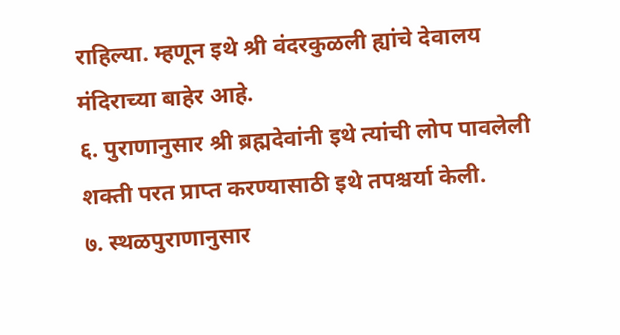राहिल्या. म्हणून इथे श्री वंदरकुळली ह्यांचे देवालय मंदिराच्या बाहेर आहे.
६. पुराणानुसार श्री ब्रह्मदेवांनी इथे त्यांची लोप पावलेली शक्ती परत प्राप्त करण्यासाठी इथे तपश्चर्या केली.
७. स्थळपुराणानुसार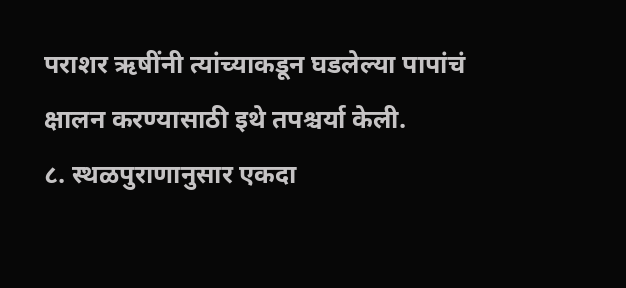पराशर ऋषींनी त्यांच्याकडून घडलेल्या पापांचं क्षालन करण्यासाठी इथे तपश्चर्या केली.
८. स्थळपुराणानुसार एकदा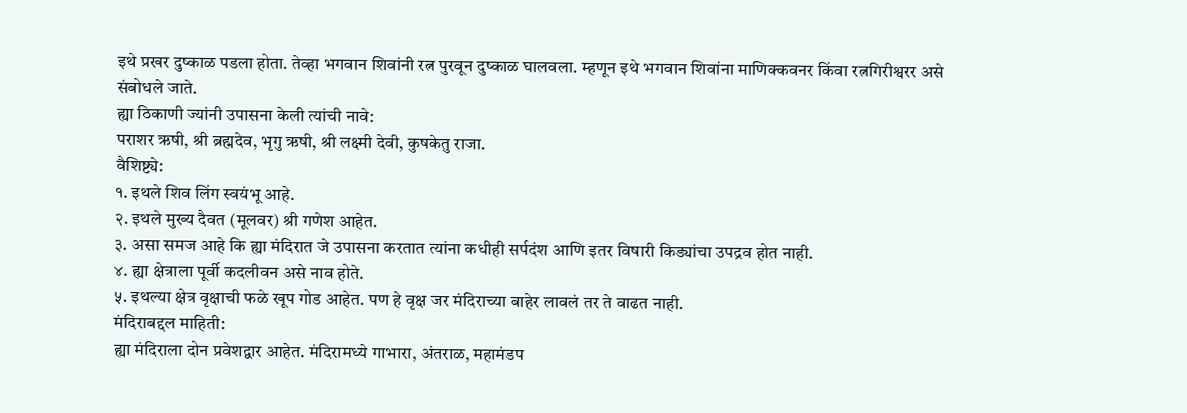इथे प्रखर दुष्काळ पडला होता. तेव्हा भगवान शिवांनी रत्न पुरवून दुष्काळ घालवला. म्हणून इथे भगवान शिवांना माणिक्कवनर किंवा रत्नगिरीश्वरर असे संबोधले जाते.
ह्या ठिकाणी ज्यांनी उपासना केली त्यांची नावे:
पराशर ऋषी, श्री ब्रह्मदेव, भृगु ऋषी, श्री लक्ष्मी देवी, कुषकेतु राजा.
वैशिष्ट्ये:
१. इथले शिव लिंग स्वयंभू आहे.
२. इथले मुख्य दैवत (मूलवर) श्री गणेश आहेत.
३. असा समज आहे कि ह्या मंदिरात जे उपासना करतात त्यांना कधीही सर्पदंश आणि इतर विषारी किड्यांचा उपद्रव होत नाही.
४. ह्या क्षेत्राला पूर्वी कदलीवन असे नाव होते.
५. इथल्या क्षेत्र वृक्षाची फळे खूप गोड आहेत. पण हे वृक्ष जर मंदिराच्या बाहेर लावलं तर ते वाढत नाही.
मंदिराबद्दल माहिती:
ह्या मंदिराला दोन प्रवेशद्वार आहेत. मंदिरामध्ये गाभारा, अंतराळ, महामंडप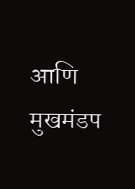आणि मुखमंडप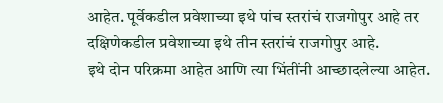आहेत. पूर्वेकडील प्रवेशाच्या इथे पांच स्तरांचं राजगोपुर आहे तर दक्षिणेकडील प्रवेशाच्या इथे तीन स्तरांचं राजगोपुर आहे.
इथे दोन परिक्रमा आहेत आणि त्या भिंतींनी आच्छादलेल्या आहेत.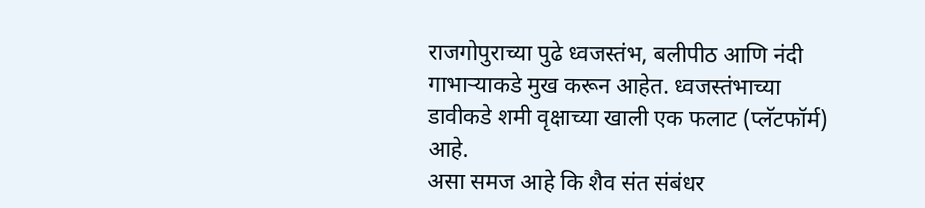राजगोपुराच्या पुढे ध्वजस्तंभ, बलीपीठ आणि नंदी गाभाऱ्याकडे मुख करून आहेत. ध्वजस्तंभाच्या डावीकडे शमी वृक्षाच्या खाली एक फलाट (प्लॅटफॉर्म) आहे.
असा समज आहे कि शैव संत संबंधर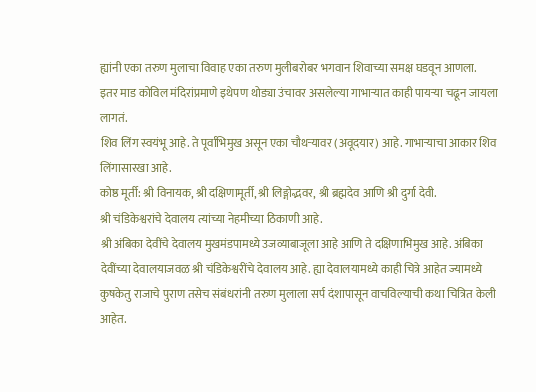ह्यांनी एका तरुण मुलाचा विवाह एका तरुण मुलीबरोबर भगवान शिवाच्या समक्ष घडवून आणला.
इतर माड कोविल मंदिरांप्रमाणे इथेपण थोड्या उंचावर असलेल्या गाभाऱ्यात काही पायऱ्या चढून जायला लागतं.
शिव लिंग स्वयंभू आहे. ते पूर्वाभिमुख असून एका चौथऱ्यावर (अवूदयार) आहे. गाभाऱ्याचा आकार शिव लिंगासारखा आहे.
कोष्ठ मूर्ती: श्री विनायक, श्री दक्षिणामूर्ती, श्री लिङ्गोद्भवर, श्री ब्रह्मदेव आणि श्री दुर्गा देवी.
श्री चंडिकेश्वरांचे देवालय त्यांच्या नेहमीच्या ठिकाणी आहे.
श्री अंबिका देवींचे देवालय मुखमंडपामध्ये उजव्याबाजूला आहे आणि ते दक्षिणाभिमुख आहे. अंबिका देवींच्या देवालयाजवळ श्री चंडिकेश्वरींचे देवालय आहे. ह्या देवालयामध्ये काही चित्रे आहेत ज्यामध्ये कुषकेतु राजाचे पुराण तसेच संबंधरांनी तरुण मुलाला सर्प दंशापासून वाचविल्याची कथा चित्रित केली आहेत.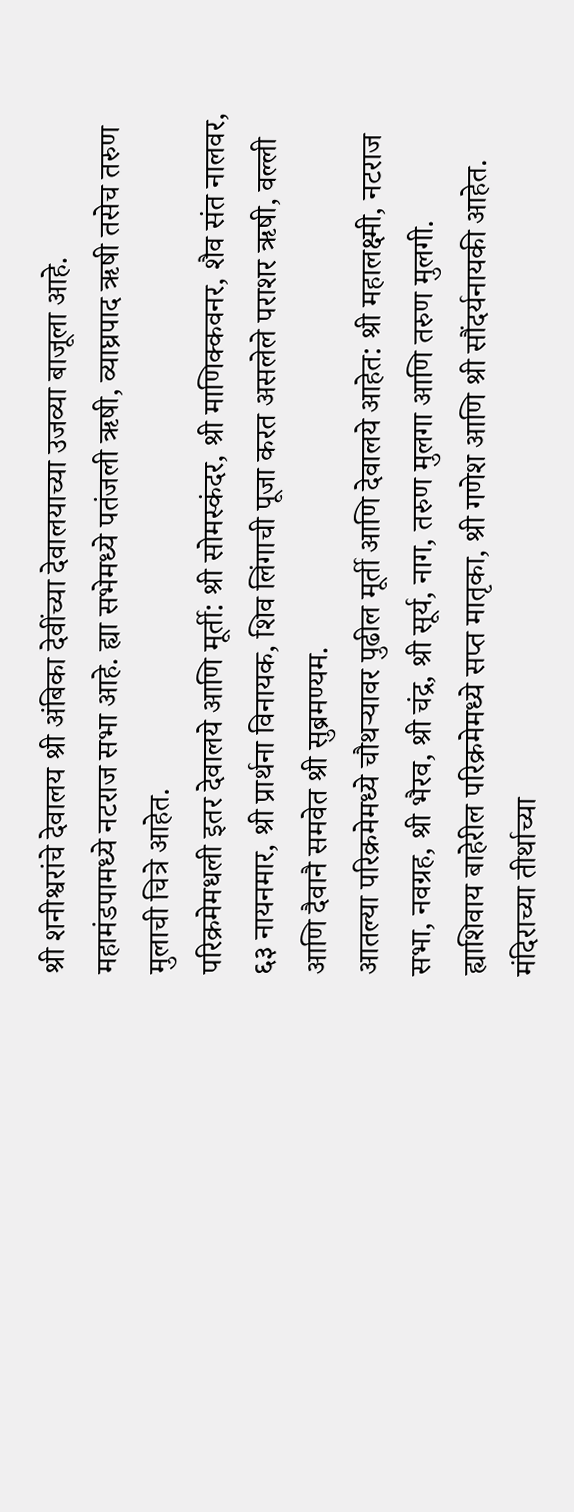श्री शनीश्वरांचे देवालय श्री अंबिका देवींच्या देवालयाच्या उजव्या बाजूला आहे.
महामंडपामध्ये नटराज सभा आहे. ह्या सभेमध्ये पतंजली ऋषी, व्याघ्रपाद ऋषी तसेच तरुण मुलाची चित्रे आहेत.
परिक्रमेमधली इतर देवालये आणि मूर्ती: श्री सोमस्कंदर, श्री माणिक्कवनर, शैव संत नालवर, ६३ नायनमार, श्री प्रार्थना विनायक, शिव लिंगाची पूजा करत असलेले पराशर ऋषी, वल्ली आणि दैवानै समवेत श्री सुब्रमण्यम.
आतल्या परिक्रमेमध्ये चौथऱ्यावर पुढील मूर्ती आणि देवालये आहेत: श्री महालक्ष्मी, नटराज सभा, नवग्रह, श्री भैरव, श्री चंद्र, श्री सूर्य, नाग, तरुण मुलगा आणि तरुण मुलगी.
ह्याशिवाय बाहेरील परिक्रमेमध्ये सप्त मातृका, श्री गणेश आणि श्री सौंदर्यनायकी आहेत.
मंदिराच्या तीर्थाच्या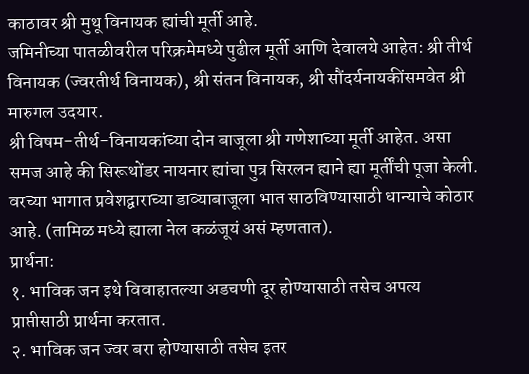काठावर श्री मुथू विनायक ह्यांची मूर्ती आहे.
जमिनीच्या पातळीवरील परिक्रमेमध्ये पुढील मूर्ती आणि देवालये आहेत: श्री तीर्थ विनायक (ज्वरतीर्थ विनायक), श्री संतन विनायक, श्री सौंदर्यनायकींसमवेत श्री मारुगल उदयार.
श्री विषम-तीर्थ-विनायकांच्या दोन बाजूला श्री गणेशाच्या मूर्ती आहेत. असा समज आहे की सिरूथोंडर नायनार ह्यांचा पुत्र सिरलन ह्याने ह्या मूर्तींची पूजा केली.
वरच्या भागात प्रवेशद्वाराच्या डाव्याबाजूला भात साठविण्यासाठी धान्याचे कोठार आहे. (तामिळ मध्ये ह्याला नेल कळंजूयं असं म्हणतात).
प्रार्थना:
१. भाविक जन इथे विवाहातल्या अडचणी दूर होण्यासाठी तसेच अपत्य प्राप्तीसाठी प्रार्थना करतात.
२. भाविक जन ज्वर बरा होण्यासाठी तसेच इतर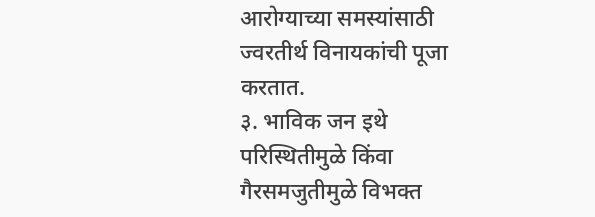आरोग्याच्या समस्यांसाठी ज्वरतीर्थ विनायकांची पूजा करतात.
३. भाविक जन इथे परिस्थितीमुळे किंवा गैरसमजुतीमुळे विभक्त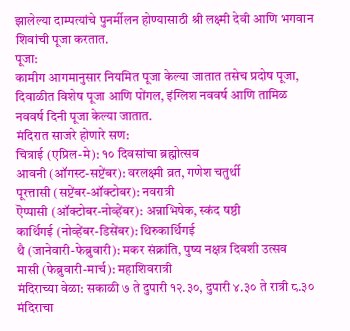झालेल्या दाम्पत्यांचे पुनर्मीलन होण्यासाठी श्री लक्ष्मी देवी आणि भगवान शिवांची पूजा करतात.
पूजा:
कामीग आगमानुसार नियमित पूजा केल्या जातात तसेच प्रदोष पूजा, दिवाळीत विशेष पूजा आणि पोंगल, इंग्लिश नववर्ष आणि तामिळ नववर्ष दिनी पूजा केल्या जातात.
मंदिरात साजरे होणारे सण:
चित्राई (एप्रिल-मे): १० दिवसांचा ब्रह्मोत्सव
आवनी (ऑगस्ट-सप्टेंबर): वरलक्ष्मी व्रत, गणेश चतुर्थी
पूरत्तासी (सप्टेंबर-ऑक्टोबर): नवरात्री
ऎप्पासी (ऑक्टोबर-नोव्हेंबर): अन्नाभिषेक, स्कंद षष्ठी
कार्थिगई (नोव्हेंबर-डिसेंबर): थिरुकार्थिगई
थै (जानेवारी-फेब्रुवारी): मकर संक्रांति, पुष्य नक्षत्र दिवशी उत्सव
मासी (फेब्रुवारी-मार्च): महाशिवरात्री
मंदिराच्या वेळा: सकाळी ७ ते दुपारी १२.३०, दुपारी ४.३० ते रात्री ८.३०
मंदिराचा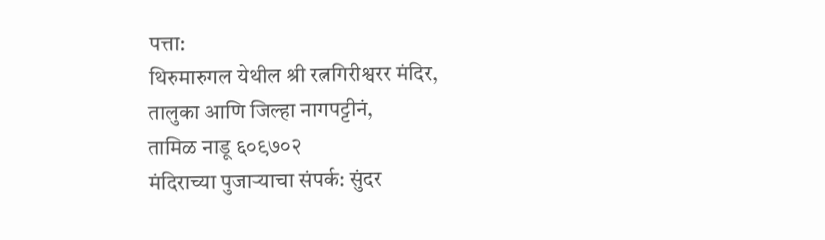पत्ता:
थिरुमारुगल येथील श्री रत्नगिरीश्वरर मंदिर,
तालुका आणि जिल्हा नागपट्टीनं,
तामिळ नाडू ६०९७०२
मंदिराच्या पुजाऱ्याचा संपर्क: सुंदर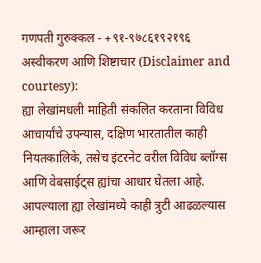गणपती गुरुक्कल - +९१-९७८६१९२१९६
अस्वीकरण आणि शिष्टाचार (Disclaimer and courtesy):
ह्या लेखांमधली माहिती संकलित करताना विविध आचार्यांचे उपन्यास, दक्षिण भारतातील काही नियतकालिके, तसेच इंटरनेट वरील विविध ब्लॉग्स आणि वेबसाईट्स ह्यांचा आधार घेतला आहे. आपल्याला ह्या लेखांमध्ये काही त्रुटी आढळल्यास आम्हाला जरूर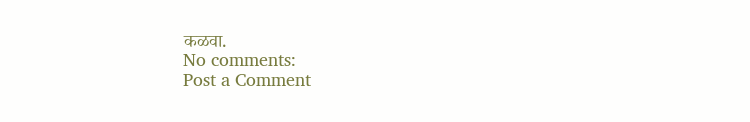कळवा.
No comments:
Post a Comment